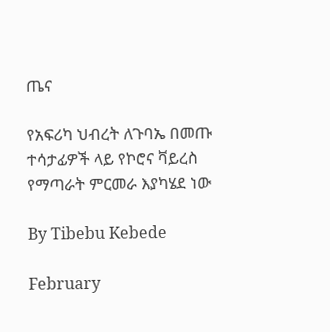ጤና

የአፍሪካ ህብረት ለጉባኤ በመጡ ተሳታፊዎች ላይ የኮሮና ቫይረስ የማጣራት ምርመራ እያካሄደ ነው

By Tibebu Kebede

February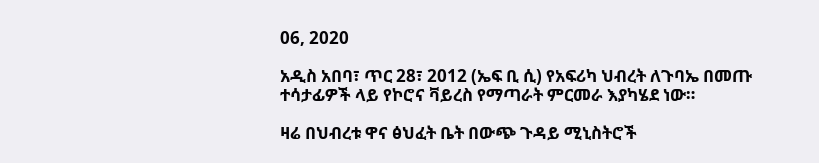06, 2020

አዲስ አበባ፣ ጥር 28፣ 2012 (ኤፍ ቢ ሲ) የአፍሪካ ህብረት ለጉባኤ በመጡ ተሳታፊዎች ላይ የኮሮና ቫይረስ የማጣራት ምርመራ እያካሄደ ነው።

ዛሬ በህብረቱ ዋና ፅህፈት ቤት በውጭ ጉዳይ ሚኒስትሮች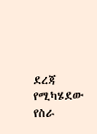ደረጃ የሚካሄደው የስራ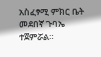አስፈፃሚ ምክር ቤት መደበኛ ጉባኤ ተጀምሯል።